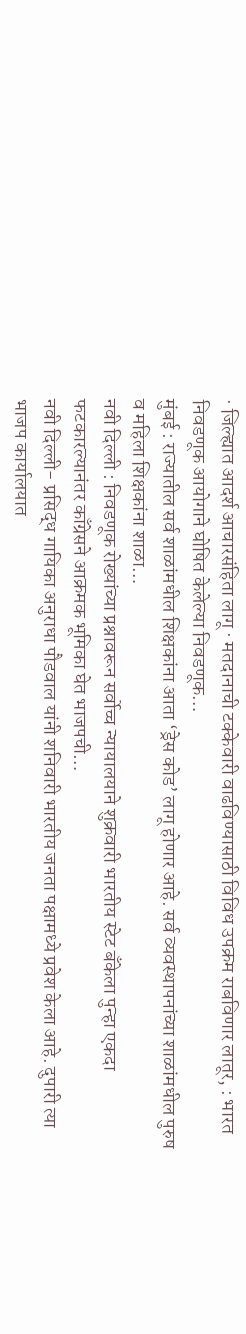· जिल्ह्यात आदर्श आचारसंहिता लागू · मतदानाची टक्केवारी वाढविण्यासाठी विविध उपक्रम राबविणार लातूर, : भारत निवडणूक आयोगाने घोषित केलेल्या निवडणूक…
मुंबई : राज्यातील सर्व शाळांमधील शिक्षकांना आता ‘ड्रेस कोड’ लागू होणार आहे. सर्व व्यवस्थापनांच्या शाळांमधील पुरुष व महिला शिक्षकांना शाळा…
नवी दिल्ली : निवडणूक रोख्यांच्या प्रश्नावरून सर्वोच्च न्यायालयाने शुक्रवारी भारतीय स्टेट बँकेला पुन्हा एकदा फटकारल्यानंतर काँग्रेसने आक्रमक भूमिका घेत भाजपची…
नवी दिल्ली- प्रसिद्ध गायिका अनुराधा पौडवाल यांनी शनिवारी भारतीय जनता पक्षामध्ये प्रवेश केला आहे. दुपारी त्या भाजप कार्यालयात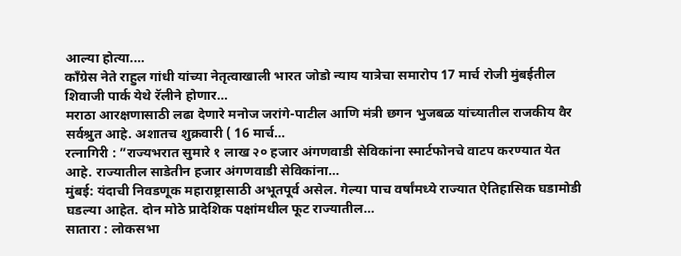आल्या होत्या.…
काँग्रेस नेते राहुल गांधी यांच्या नेतृत्वाखाली भारत जोडो न्याय यात्रेचा समारोप 17 मार्च रोजी मुंबईतील शिवाजी पार्क येथे रॅलीने होणार…
मराठा आरक्षणासाठी लढा देणारे मनोज जरांगे-पाटील आणि मंत्री छगन भुजबळ यांच्यातील राजकीय वैर सर्वश्रुत आहे. अशातच शुक्रवारी ( 16 मार्च…
रत्नागिरी : ”राज्यभरात सुमारे १ लाख २० हजार अंगणवाडी सेविकांना स्मार्टफोनचे वाटप करण्यात येत आहे. राज्यातील साडेतीन हजार अंगणवाडी सेविकांना…
मुंबई: यंदाची निवडणूक महाराष्ट्रासाठी अभूतपूर्व असेल. गेल्या पाच वर्षांमध्ये राज्यात ऐतिहासिक घडामोडी घडल्या आहेत. दोन मोठे प्रादेशिक पक्षांमधील फूट राज्यातील…
सातारा : लोकसभा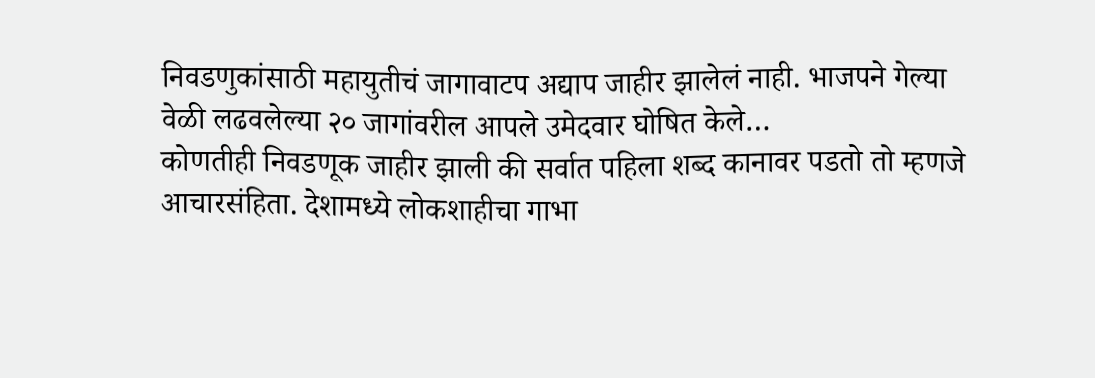निवडणुकांसाठी महायुतीचं जागावाटप अद्याप जाहीर झालेलं नाही. भाजपने गेल्या वेळी लढवलेल्या २० जागांवरील आपले उमेदवार घोषित केले…
कोणतीही निवडणूक जाहीर झाली की सर्वात पहिला शब्द कानावर पडतो तो म्हणजे आचारसंहिता. देशामध्ये लोकशाहीचा गाभा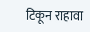टिकून राहावा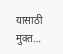यासाठी मुक्त…